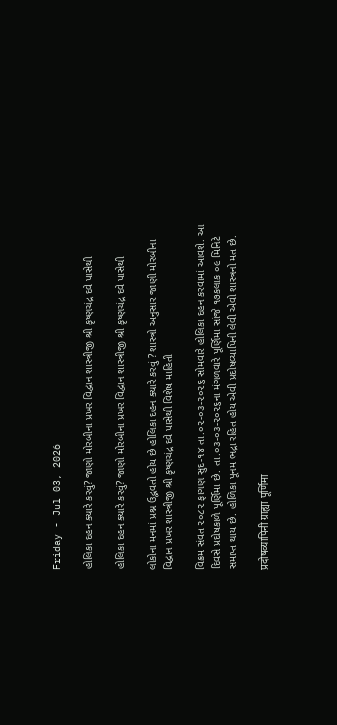Friday - Jul 03, 2026

હોલિકા દહન ક્યારે કરવું? જાણો મોરબીના પ્રખર વિદ્વાન શાસ્ત્રીજી શ્રી કૃષ્ણચંદ્ર દવે પાસેથી

હોલિકા દહન ક્યારે કરવું? જાણો મોરબીના પ્રખર વિદ્વાન શાસ્ત્રીજી શ્રી કૃષ્ણચંદ્ર દવે પાસેથી

લોકોના મનમાં પ્રશ્ન ઉદ્ભવતો હોય છે હોલિકા દહન ક્યારે કરવું ? શાસ્ત્રો અનુસાર જાણી મોરબીના વિદ્વાન પ્રખર શાસ્ત્રીજી શ્રી કૃષ્ણચંદ્ર દવે પાસેથી વિશેષ માહિતી

વિક્રમ સંવત ૨૦૮૨ ફાગણ સુદ-૧૪ તા.૦૨-૦૩-૨૦૨૬ સોમવારે હોલિકા દહન કરવામાં આવશે. આ દિવસે પ્રદોષકાળે પૂર્ણિમા છે. તા.૦૩-૦૩-૨૦૨૬ના મંગળવારે પૂર્ણિમા સાંજે ૧૭કલાક ૦૯ મિનિટે સમાપ્ત થાય છે. હોળિકા પૂનમ ભદ્રા રહિત હોય એવી પ્રદોષવ્યાપિની લેવી એવો શાસ્ત્રનો મત છે.

प्रदोषव्यापिनी ग्राह्या पूर्णिमा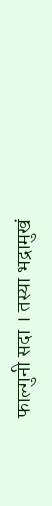फाल्गुनी सदा । तस्या भद्रामुखं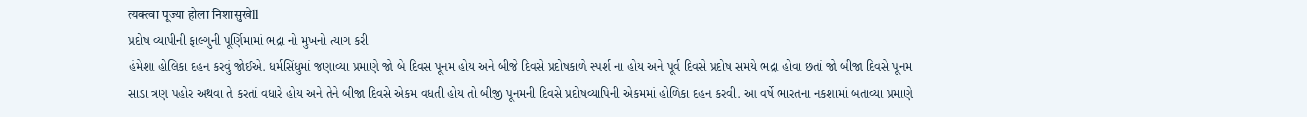त्यक्त्वा पूज्या होला निशासुखेll
પ્રદોષ વ્યાપીની ફાલ્ગુની પૂર્ણિમામાં ભદ્રા નો મુખનો ત્યાગ કરી
હંમેશા હોલિકા દહન કરવું જોઈએ. ધર્મસિંધુમાં જણાવ્યા પ્રમાણે જો બે દિવસ પૂનમ હોય અને બીજે દિવસે પ્રદોષકાળે સ્પર્શ ના હોય અને પૂર્વ દિવસે પ્રદોષ સમયે ભદ્રા હોવા છતાં જો બીજા દિવસે પૂનમ સાડા ત્રણ પહોર અથવા તે કરતાં વધારે હોય અને તેને બીજા દિવસે એકમ વધતી હોય તો બીજી પૂનમની દિવસે પ્રદોષવ્યાપિની એકમમાં હોળિકા દહન કરવી. આ વર્ષે ભારતના નકશામાં બતાવ્યા પ્રમાણે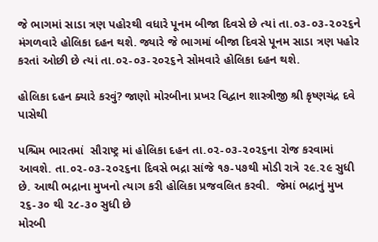જે ભાગમાં સાડા ત્રણ પહોરથી વધારે પૂનમ બીજા દિવસે છે ત્યાં તા.૦૩-૦૩-૨૦૨૬ને મંગળવારે હોલિકા દહન થશે. જ્યારે જે ભાગમાં બીજા દિવસે પૂનમ સાડા ત્રણ પહોર કરતાં ઓછી છે ત્યાં તા.૦૨-૦૩-૨૦૨૬ને સોમવારે હોલિકા દહન થશે.

હોલિકા દહન ક્યારે કરવું? જાણો મોરબીના પ્રખર વિદ્વાન શાસ્ત્રીજી શ્રી કૃષ્ણચંદ્ર દવે પાસેથી

પશ્ચિમ ભારતમાં  સૌરાષ્ટ્ર માં હોલિકા દહન તા.૦૨-૦૩-૨૦૨૬ના રોજ કરવામાં આવશે. તા.૦૨-૦૩-૨૦૨૬ના દિવસે ભદ્રા સાંજે ૧૭-૫૭થી મોડી રાત્રે ૨૯.૨૯ સુધી છે. આથી ભદ્રાના મુખનો ત્યાગ કરી હોલિકા પ્રજવલિત કરવી.  જેમાં ભદ્રાનું મુખ ૨૬-૩૦ થી ૨૮-૩૦ સુધી છે
મોરબી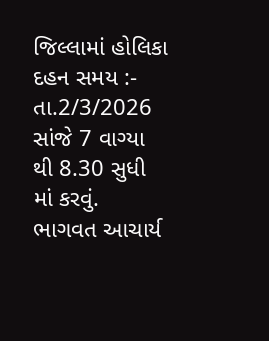જિલ્લામાં હોલિકા દહન સમય :- તા.2/3/2026  સાંજે 7 વાગ્યા થી 8.30 સુધી માં કરવું.
ભાગવત આચાર્ય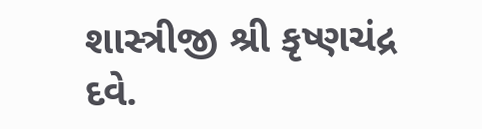શાસ્ત્રીજી શ્રી કૃષ્ણચંદ્ર દવે.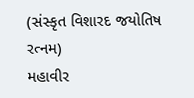(સંસ્કૃત વિશારદ જયોતિષ રત્નમ)
મહાવીર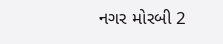નગર મોરબી 2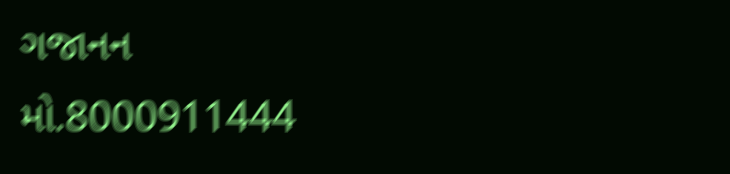ગજાનન
મો.8000911444